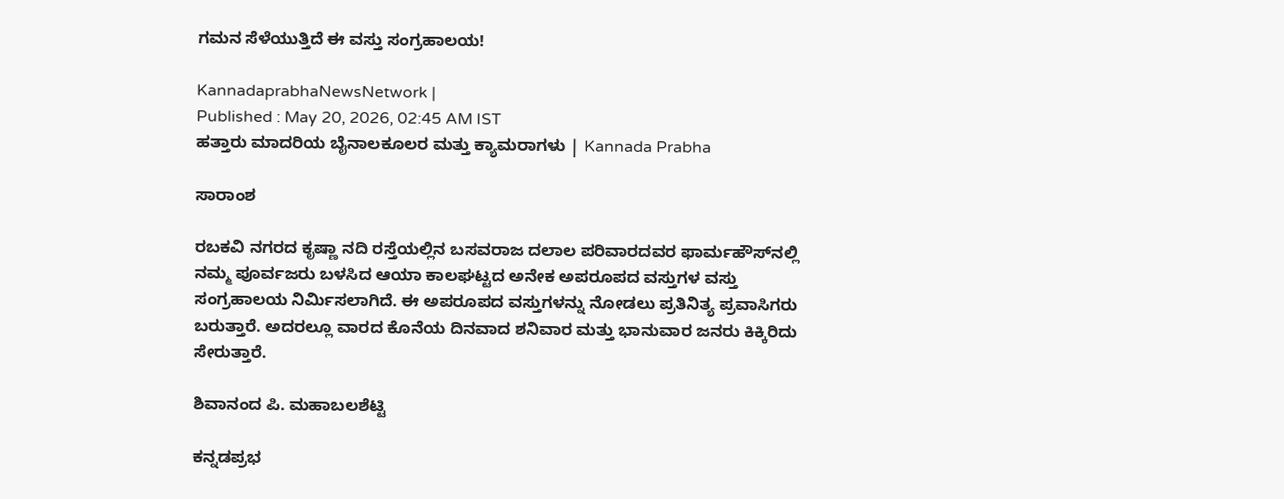ಗಮನ ಸೆಳೆಯುತ್ತಿದೆ ಈ ವಸ್ತು ಸಂಗ್ರಹಾಲಯ!

KannadaprabhaNewsNetwork |
Published : May 20, 2026, 02:45 AM IST
ಹತ್ತಾರು ಮಾದರಿಯ ಬೈನಾಲಕೂಲರ ಮತ್ತು ಕ್ಯಾಮರಾಗಳು | Kannada Prabha

ಸಾರಾಂಶ

ರಬಕವಿ ನಗರದ ಕೃಷ್ಣಾ ನದಿ ರಸ್ತೆಯಲ್ಲಿನ ಬಸವರಾಜ ದಲಾಲ ಪರಿವಾರದವರ ಫಾರ್ಮಹೌಸ್‌ನಲ್ಲಿ ನಮ್ಮ ಪೂರ್ವಜರು ಬಳಸಿದ ಆಯಾ ಕಾಲಘಟ್ಟದ ಅನೇಕ ಅಪರೂಪದ ವಸ್ತುಗಳ ವಸ್ತು ಸಂಗ್ರಹಾಲಯ ನಿರ್ಮಿಸಲಾಗಿದೆ. ಈ ಅಪರೂಪದ ವಸ್ತುಗಳನ್ನು ನೋಡಲು ಪ್ರತಿನಿತ್ಯ ಪ್ರವಾಸಿಗರು ಬರುತ್ತಾರೆ. ಅದರಲ್ಲೂ ವಾರದ ಕೊನೆಯ ದಿನವಾದ ಶನಿವಾರ ಮತ್ತು ಭಾನುವಾರ ಜನರು ಕಿಕ್ಕಿರಿದು ಸೇರುತ್ತಾರೆ.

ಶಿವಾನಂದ ಪಿ. ಮಹಾಬಲಶೆಟ್ಟಿ

ಕನ್ನಡಪ್ರಭ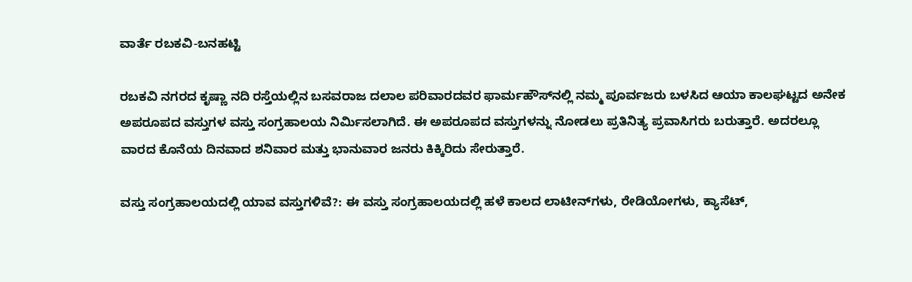ವಾರ್ತೆ ರಬಕವಿ-ಬನಹಟ್ಟಿ

ರಬಕವಿ ನಗರದ ಕೃಷ್ಣಾ ನದಿ ರಸ್ತೆಯಲ್ಲಿನ ಬಸವರಾಜ ದಲಾಲ ಪರಿವಾರದವರ ಫಾರ್ಮಹೌಸ್‌ನಲ್ಲಿ ನಮ್ಮ ಪೂರ್ವಜರು ಬಳಸಿದ ಆಯಾ ಕಾಲಘಟ್ಟದ ಅನೇಕ ಅಪರೂಪದ ವಸ್ತುಗಳ ವಸ್ತು ಸಂಗ್ರಹಾಲಯ ನಿರ್ಮಿಸಲಾಗಿದೆ. ಈ ಅಪರೂಪದ ವಸ್ತುಗಳನ್ನು ನೋಡಲು ಪ್ರತಿನಿತ್ಯ ಪ್ರವಾಸಿಗರು ಬರುತ್ತಾರೆ. ಅದರಲ್ಲೂ ವಾರದ ಕೊನೆಯ ದಿನವಾದ ಶನಿವಾರ ಮತ್ತು ಭಾನುವಾರ ಜನರು ಕಿಕ್ಕಿರಿದು ಸೇರುತ್ತಾರೆ.

ವಸ್ತು ಸಂಗ್ರಹಾಲಯದಲ್ಲಿ ಯಾವ ವಸ್ತುಗಳಿವೆ?: ಈ ವಸ್ತು ಸಂಗ್ರಹಾಲಯದಲ್ಲಿ ಹಳೆ ಕಾಲದ ಲಾಟೀನ್‌ಗಳು, ರೇಡಿಯೋಗಳು, ಕ್ಯಾಸೆಟ್,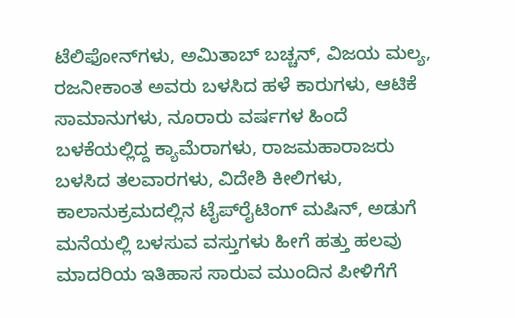ಟೆಲಿಫೋನ್‌ಗಳು, ಅಮಿತಾಬ್ ಬಚ್ಚನ್, ವಿಜಯ ಮಲ್ಯ, ರಜನೀಕಾಂತ ಅವರು ಬಳಸಿದ ಹಳೆ ಕಾರುಗಳು, ಆಟಿಕೆ ಸಾಮಾನುಗಳು, ನೂರಾರು ವರ್ಷಗಳ ಹಿಂದೆ ಬಳಕೆಯಲ್ಲಿದ್ದ ಕ್ಯಾಮೆರಾಗಳು, ರಾಜಮಹಾರಾಜರು ಬಳಸಿದ ತಲವಾರಗಳು, ವಿದೇಶಿ ಕೀಲಿಗಳು, ಕಾಲಾನುಕ್ರಮದಲ್ಲಿನ ಟೈಪ್‌ರೈಟಿಂಗ್‌ ಮಷಿನ್, ಅಡುಗೆ ಮನೆಯಲ್ಲಿ ಬಳಸುವ ವಸ್ತುಗಳು ಹೀಗೆ ಹತ್ತು ಹಲವು ಮಾದರಿಯ ಇತಿಹಾಸ ಸಾರುವ ಮುಂದಿನ ಪೀಳಿಗೆಗೆ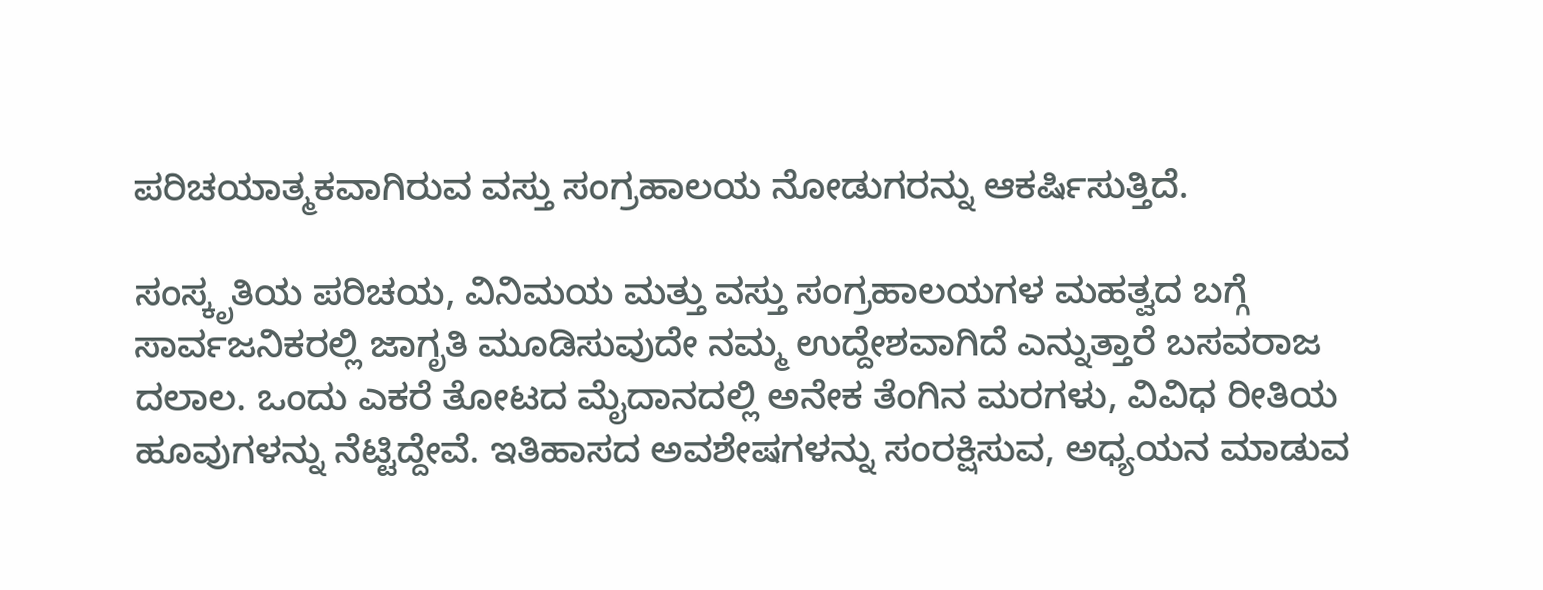ಪರಿಚಯಾತ್ಮಕವಾಗಿರುವ ವಸ್ತು ಸಂಗ್ರಹಾಲಯ ನೋಡುಗರನ್ನು ಆಕರ್ಷಿಸುತ್ತಿದೆ.

ಸಂಸ್ಕೃತಿಯ ಪರಿಚಯ, ವಿನಿಮಯ ಮತ್ತು ವಸ್ತು ಸಂಗ್ರಹಾಲಯಗಳ ಮಹತ್ವದ ಬಗ್ಗೆ ಸಾರ್ವಜನಿಕರಲ್ಲಿ ಜಾಗೃತಿ ಮೂಡಿಸುವುದೇ ನಮ್ಮ ಉದ್ದೇಶವಾಗಿದೆ ಎನ್ನುತ್ತಾರೆ ಬಸವರಾಜ ದಲಾಲ. ಒಂದು ಎಕರೆ ತೋಟದ ಮೈದಾನದಲ್ಲಿ ಅನೇಕ ತೆಂಗಿನ ಮರಗಳು, ವಿವಿಧ ರೀತಿಯ ಹೂವುಗಳನ್ನು ನೆಟ್ಟಿದ್ದೇವೆ. ಇತಿಹಾಸದ ಅವಶೇಷಗಳನ್ನು ಸಂರಕ್ಷಿಸುವ, ಅಧ್ಯಯನ ಮಾಡುವ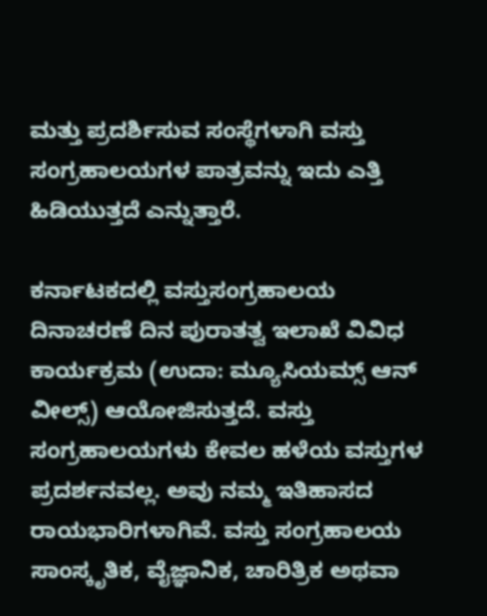ಮತ್ತು ಪ್ರದರ್ಶಿಸುವ ಸಂಸ್ಥೆಗಳಾಗಿ ವಸ್ತು ಸಂಗ್ರಹಾಲಯಗಳ ಪಾತ್ರವನ್ನು ಇದು ಎತ್ತಿ ಹಿಡಿಯುತ್ತದೆ ಎನ್ನುತ್ತಾರೆ.

ಕರ್ನಾಟಕದಲ್ಲಿ ವಸ್ತುಸಂಗ್ರಹಾಲಯ ದಿನಾಚರಣೆ ದಿನ ಪುರಾತತ್ವ ಇಲಾಖೆ ವಿವಿಧ ಕಾರ್ಯಕ್ರಮ (ಉದಾ: ಮ್ಯೂಸಿಯಮ್ಸ್ ಆನ್ ವೀಲ್ಸ್) ಆಯೋಜಿಸುತ್ತದೆ. ವಸ್ತು ಸಂಗ್ರಹಾಲಯಗಳು ಕೇವಲ ಹಳೆಯ ವಸ್ತುಗಳ ಪ್ರದರ್ಶನವಲ್ಲ. ಅವು ನಮ್ಮ ಇತಿಹಾಸದ ರಾಯಭಾರಿಗಳಾಗಿವೆ. ವಸ್ತು ಸಂಗ್ರಹಾಲಯ ಸಾಂಸ್ಕೃತಿಕ, ವೈಜ್ಞಾನಿಕ, ಚಾರಿತ್ರಿಕ ಅಥವಾ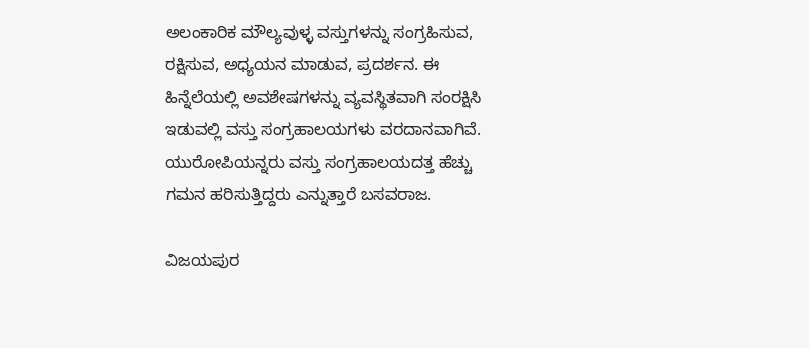ಅಲಂಕಾರಿಕ ಮೌಲ್ಯವುಳ್ಳ ವಸ್ತುಗಳನ್ನು ಸಂಗ್ರಹಿಸುವ, ರಕ್ಷಿಸುವ, ಅಧ್ಯಯನ ಮಾಡುವ, ಪ್ರದರ್ಶನ. ಈ ಹಿನ್ನೆಲೆಯಲ್ಲಿ ಅವಶೇಷಗಳನ್ನು ವ್ಯವಸ್ಥಿತವಾಗಿ ಸಂರಕ್ಷಿಸಿ ಇಡುವಲ್ಲಿ ವಸ್ತು ಸಂಗ್ರಹಾಲಯಗಳು ವರದಾನವಾಗಿವೆ. ಯುರೋಪಿಯನ್ನರು ವಸ್ತು ಸಂಗ್ರಹಾಲಯದತ್ತ ಹೆಚ್ಚು ಗಮನ ಹರಿಸುತ್ತಿದ್ದರು ಎನ್ನುತ್ತಾರೆ ಬಸವರಾಜ.

ವಿಜಯಪುರ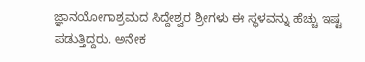ಜ್ಞಾನಯೋಗಾಶ್ರಮದ ಸಿದ್ದೇಶ್ವರ ಶ್ರೀಗಳು ಈ ಸ್ಥಳವನ್ನು ಹೆಚ್ಚು ಇಷ್ಟ ಪಡುತ್ತಿದ್ದರು. ಅನೇಕ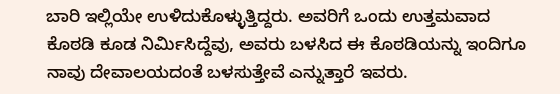ಬಾರಿ ಇಲ್ಲಿಯೇ ಉಳಿದುಕೊಳ್ಳುತ್ತಿದ್ದರು. ಅವರಿಗೆ ಒಂದು ಉತ್ತಮವಾದ ಕೊಠಡಿ ಕೂಡ ನಿರ್ಮಿಸಿದ್ದೆವು, ಅವರು ಬಳಸಿದ ಈ ಕೊಠಡಿಯನ್ನು ಇಂದಿಗೂ ನಾವು ದೇವಾಲಯದಂತೆ ಬಳಸುತ್ತೇವೆ ಎನ್ನುತ್ತಾರೆ ಇವರು.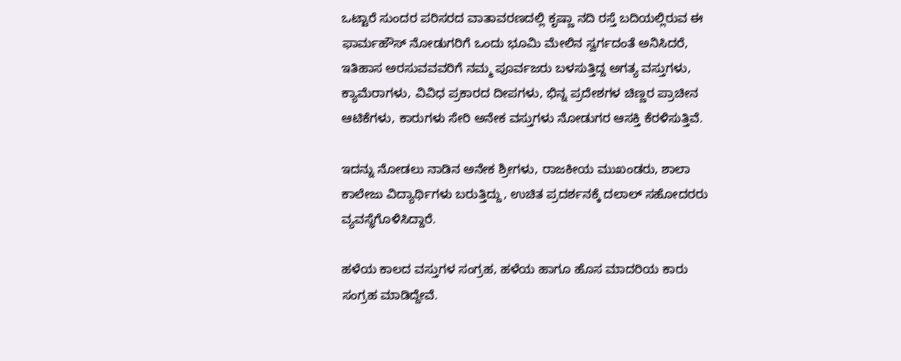ಒಟ್ಟಾರೆ ಸುಂದರ ಪರಿಸರದ ವಾತಾವರಣದಲ್ಲಿ ಕೃಷ್ಣಾ ನದಿ ರಸ್ತೆ ಬದಿಯಲ್ಲಿರುವ ಈ ಫಾರ್ಮಹೌಸ್ ನೋಡುಗರಿಗೆ ಒಂದು ಭೂಮಿ ಮೇಲಿನ ಸ್ವರ್ಗದಂತೆ ಅನಿಸಿದರೆ, ಇತಿಹಾಸ ಅರಸುವವವರಿಗೆ ನಮ್ಮ ಪೂರ್ವಜರು ಬಳಸುತ್ತಿದ್ದ ಅಗತ್ಯ ವಸ್ತುಗಳು, ಕ್ಯಾಮೆರಾಗಳು, ವಿವಿಧ ಪ್ರಕಾರದ ದೀಪಗಳು, ಭಿನ್ನ ಪ್ರದೇಶಗಳ ಚಿಣ್ಣರ ಪ್ರಾಚೀನ ಆಟಿಕೆಗಳು, ಕಾರುಗಳು ಸೇರಿ ಅನೇಕ ವಸ್ತುಗಳು ನೋಡುಗರ ಆಸಕ್ತಿ ಕೆರಳಿಸುತ್ತಿವೆ.

ಇದನ್ನು ನೋಡಲು ನಾಡಿನ ಅನೇಕ ಶ್ರೀಗಳು, ರಾಜಕೀಯ ಮುಖಂಡರು, ಶಾಲಾ ಕಾಲೇಜು ವಿದ್ಯಾರ್ಥಿಗಳು ಬರುತ್ತಿದ್ದು, ಉಚಿತ ಪ್ರದರ್ಶನಕ್ಕೆ ದಲಾಲ್ ಸಹೋದರರು ವ್ಯವಸ್ಥೆಗೊಳಿಸಿದ್ದಾರೆ.

ಹಳೆಯ ಕಾಲದ ವಸ್ತುಗಳ ಸಂಗ್ರಹ, ಹಳೆಯ ಹಾಗೂ ಹೊಸ ಮಾದರಿಯ ಕಾರು ಸಂಗ್ರಹ ಮಾಡಿದ್ದೇವೆ.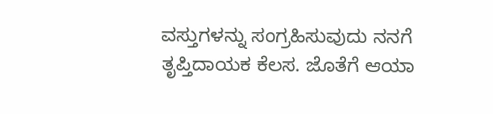ವಸ್ತುಗಳನ್ನು ಸಂಗ್ರಹಿಸುವುದು ನನಗೆ ತೃಪ್ತಿದಾಯಕ ಕೆಲಸ. ಜೊತೆಗೆ ಆಯಾ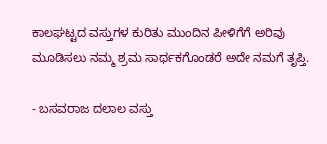ಕಾಲಘಟ್ಟದ ವಸ್ತುಗಳ ಕುರಿತು ಮುಂದಿನ ಪೀಳಿಗೆಗೆ ಅರಿವು ಮೂಡಿಸಲು ನಮ್ಮ ಶ್ರಮ ಸಾರ್ಥಕಗೊಂಡರೆ ಅದೇ ನಮಗೆ ತೃಪ್ತಿ.

- ಬಸವರಾಜ ದಲಾಲ ವಸ್ತು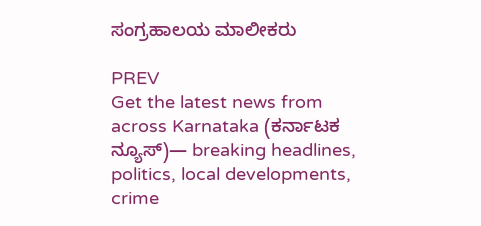ಸಂಗ್ರಹಾಲಯ ಮಾಲೀಕರು

PREV
Get the latest news from across Karnataka (ಕರ್ನಾಟಕ ನ್ಯೂಸ್)— breaking headlines, politics, local developments, crime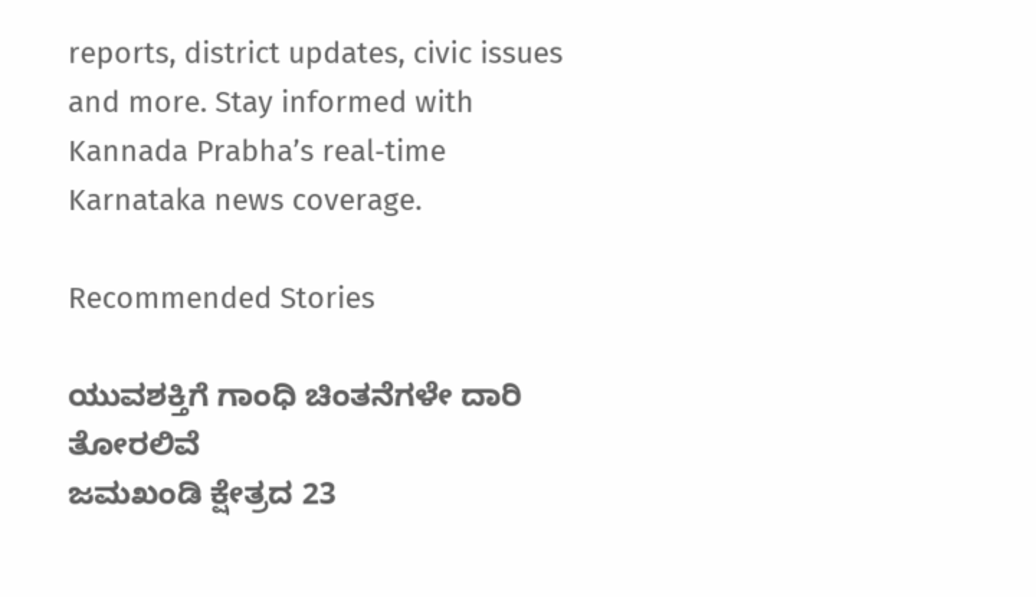reports, district updates, civic issues and more. Stay informed with Kannada Prabha’s real‑time Karnataka news coverage.

Recommended Stories

ಯುವಶಕ್ತಿಗೆ ಗಾಂಧಿ ಚಿಂತನೆಗಳೇ ದಾರಿ ತೋರಲಿವೆ
ಜಮಖಂಡಿ ಕ್ಷೇತ್ರದ 23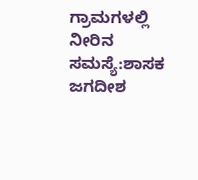ಗ್ರಾಮಗಳಲ್ಲಿ ನೀರಿನ ಸಮಸ್ಯೆ:ಶಾಸಕ ಜಗದೀಶ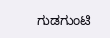ಗುಡಗುಂಟಿ